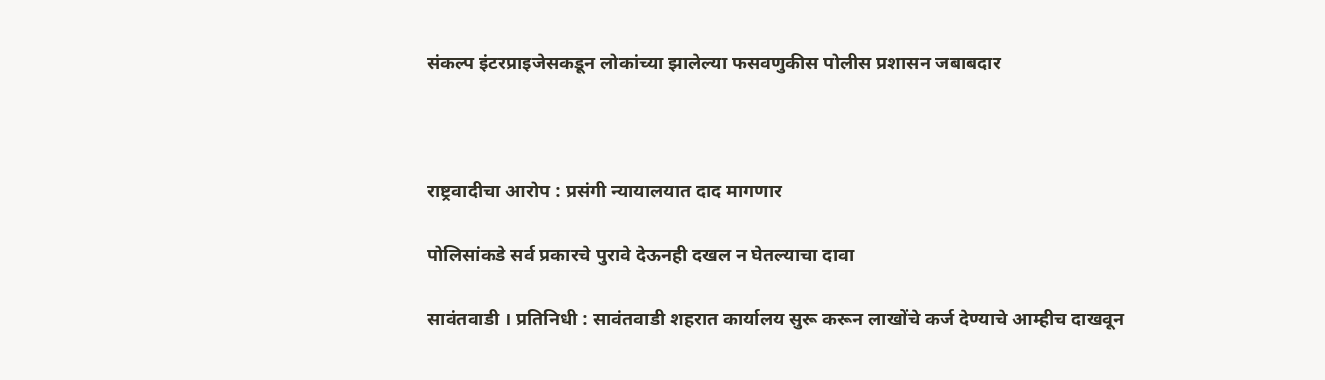संकल्प इंटरप्राइजेसकडून लोकांच्या झालेल्या फसवणुकीस पोलीस प्रशासन जबाबदार



राष्ट्रवादीचा आरोप : प्रसंगी न्यायालयात दाद मागणार

पोलिसांकडे सर्व प्रकारचे पुरावे देऊनही दखल न घेतल्याचा दावा

सावंतवाडी । प्रतिनिधी : सावंतवाडी शहरात कार्यालय सुरू करून लाखोंचे कर्ज देण्याचे आम्हीच दाखवून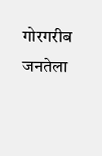गोरगरीब जनतेला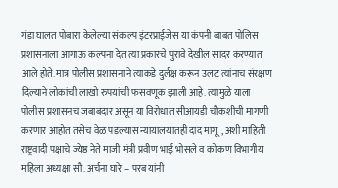गंडा घालत पोबारा केलेल्या संकल्प इंटरप्राईजेस या कंपनी बाबत पोलिस प्रशासनाला आगाऊ कल्पना देत त्या प्रकारचे पुरावे देखील सादर करण्यात आले होते. मात्र पोलीस प्रशासनाने त्याकडे दुर्लक्ष करून उलट त्यांनाच संरक्षण दिल्याने लोकांची लाखो रुपयांची फसवणूक झाली आहे. त्यामुळे याला पोलीस प्रशासनच जबाबदार असून या विरोधात सीआयडी चौकशीची मागणी करणार आहोत तसेच वेळ पडल्यास न्यायालयातही दाद मागू, अशी माहिती राष्ट्रवादी पक्षाचे ज्येष्ठ नेते माजी मंत्री प्रवीण भाई भोसले व कोकण विभागीय महिला अध्यक्षा सौ. अर्चना घारे – परब यांनी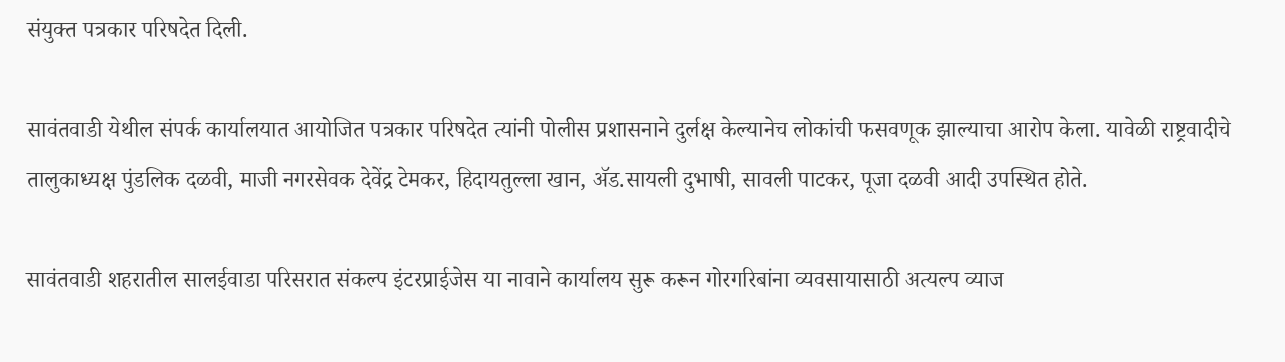संयुक्त पत्रकार परिषदेत दिली.

सावंतवाडी येथील संपर्क कार्यालयात आयोजित पत्रकार परिषदेत त्यांनी पोलीस प्रशासनाने दुर्लक्ष केल्यानेच लोकांची फसवणूक झाल्याचा आरोप केला. यावेळी राष्ट्रवादीचे तालुकाध्यक्ष पुंडलिक दळवी, माजी नगरसेवक देवेंद्र टेमकर, हिदायतुल्ला खान, ॲड.सायली दुभाषी, सावली पाटकर, पूजा दळवी आदी उपस्थित होते.

सावंतवाडी शहरातील सालईवाडा परिसरात संकल्प इंटरप्राईजेस या नावाने कार्यालय सुरू करून गोरगरिबांना व्यवसायासाठी अत्यल्प व्याज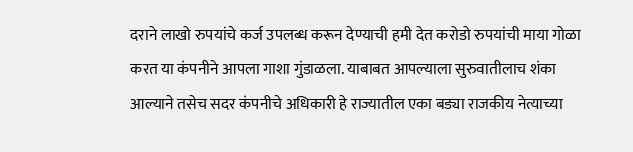दराने लाखो रुपयांचे कर्ज उपलब्ध करून देण्याची हमी देत करोडो रुपयांची माया गोळा करत या कंपनीने आपला गाशा गुंडाळला. याबाबत आपल्याला सुरुवातीलाच शंका आल्याने तसेच सदर कंपनीचे अधिकारी हे राज्यातील एका बड्या राजकीय नेत्याच्या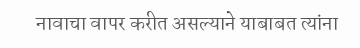नावाचा वापर करीत असल्याने याबाबत त्यांना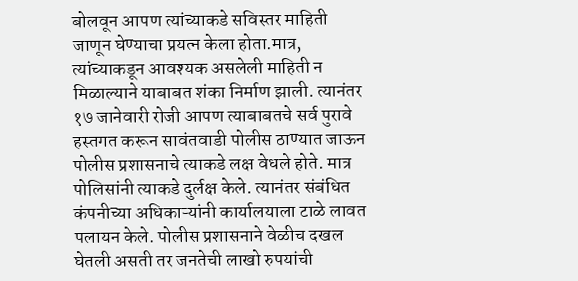बोलवून आपण त्यांच्याकडे सविस्तर माहिती जाणून घेण्याचा प्रयत्न केला होता.मात्र, त्यांच्याकडून आवश्यक असलेली माहिती न मिळाल्याने याबाबत शंका निर्माण झाली. त्यानंतर १७ जानेवारी रोजी आपण त्याबाबतचे सर्व पुरावे हस्तगत करून सावंतवाडी पोलीस ठाण्यात जाऊन पोलीस प्रशासनाचे त्याकडे लक्ष वेधले होते. मात्र पोलिसांनी त्याकडे दुर्लक्ष केले. त्यानंतर संबंधित कंपनीच्या अधिकाऱ्यांनी कार्यालयाला टाळे लावत पलायन केले. पोलीस प्रशासनाने वेळीच दखल घेतली असती तर जनतेची लाखो रुपयांची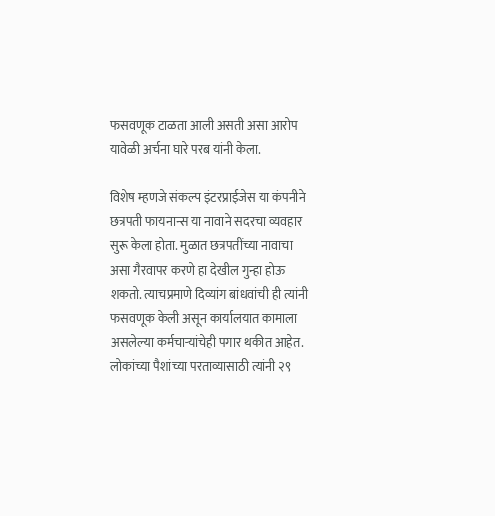फसवणूक टाळता आली असती असा आरोप यावेळी अर्चना घारे परब यांनी केला.

विशेष म्हणजे संकल्प इंटरप्राईजेस या कंपनीने छत्रपती फायनान्स या नावाने सदरचा व्यवहार सुरू केला होता. मुळात छत्रपतींच्या नावाचा असा गैरवापर करणे हा देखील गुन्हा होऊ शकतो. त्याचप्रमाणे दिव्यांग बांधवांची ही त्यांनी फसवणूक केली असून कार्यालयात कामाला असलेल्या कर्मचाऱ्यांचेही पगार थकीत आहेत. लोकांच्या पैशांच्या परताव्यासाठी त्यांनी २९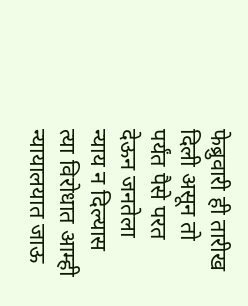फेब्रुवारी ही तारीख दिली असून तो पर्यंत पैसे परत देऊन जनतेला न्याय न दिल्यास त्या विरोधात आम्ही न्यायालयात जाऊ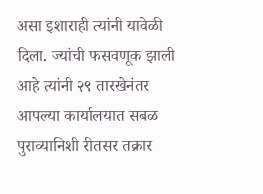असा इशाराही त्यांनी यावेळी दिला. ज्यांची फसवणूक झाली आहे त्यांनी २९ तारखेनंतर आपल्या कार्यालयात सबळ पुराव्यानिशी रीतसर तक्रार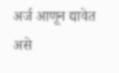अर्ज आणून द्यावेत असे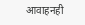आवाहनही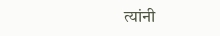त्यांनी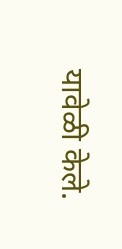यावेळी केले.